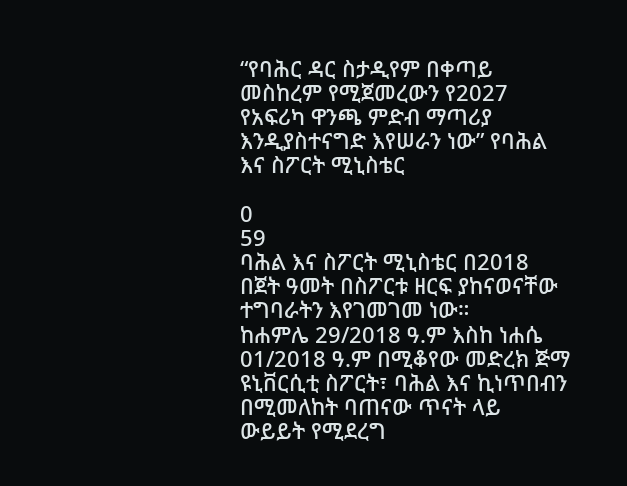“የባሕር ዳር ስታዲየም በቀጣይ መስከረም የሚጀመረውን የ2027 የአፍሪካ ዋንጫ ምድብ ማጣሪያ እንዲያስተናግድ እየሠራን ነው” የባሕል እና ስፖርት ሚኒስቴር

0
59
ባሕል እና ስፖርት ሚኒስቴር በ2018 በጀት ዓመት በስፖርቱ ዘርፍ ያከናወናቸው ተግባራትን እየገመገመ ነው።
ከሐምሌ 29/2018 ዓ.ም እስከ ነሐሴ 01/2018 ዓ.ም በሚቆየው መድረክ ጅማ ዩኒቨርሲቲ ስፖርት፣ ባሕል እና ኪነጥበብን በሚመለከት ባጠናው ጥናት ላይ ውይይት የሚደረግ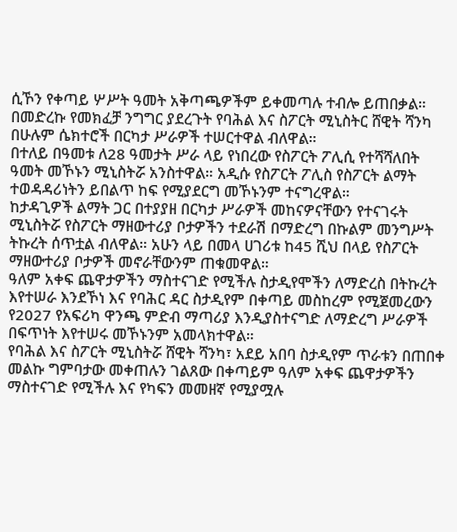ሲኾን የቀጣይ ሦሥት ዓመት አቅጣጫዎችም ይቀመጣሉ ተብሎ ይጠበቃል።
በመድረኩ የመክፈቻ ንግግር ያደረጉት የባሕል እና ስፖርት ሚኒስትር ሸዊት ሻንካ በሁሉም ሴክተሮች በርካታ ሥራዎች ተሠርተዋል ብለዋል።
በተለይ በዓመቱ ለ28 ዓመታት ሥራ ላይ የነበረው የስፖርት ፖሊሲ የተሻሻለበት ዓመት መኾኑን ሚኒስትሯ አንስተዋል። አዲሱ የስፖርት ፖሊስ የስፖርት ልማት ተወዳዳሪነትን ይበልጥ ከፍ የሚያደርግ መኾኑንም ተናግረዋል።
ከታዳጊዎች ልማት ጋር በተያያዘ በርካታ ሥራዎች መከናዎናቸውን የተናገሩት ሚኒስትሯ የስፖርት ማዘውተሪያ ቦታዎችን ተደራሽ በማድረግ በኩልም መንግሥት ትኩረት ሰጥቷል ብለዋል። አሁን ላይ በመላ ሀገሪቱ ከ45 ሺህ በላይ የስፖርት ማዘውተሪያ ቦታዎች መኖራቸውንም ጠቁመዋል።
ዓለም አቀፍ ጨዋታዎችን ማስተናገድ የሚችሉ ስታዲየሞችን ለማድረስ በትኩረት እየተሠራ እንደኾነ እና የባሕር ዳር ስታዲየም በቀጣይ መስከረም የሚጀመረውን የ2027 የአፍሪካ ዋንጫ ምድብ ማጣሪያ እንዲያስተናግድ ለማድረግ ሥራዎች በፍጥነት እየተሠሩ መኾኑንም አመላክተዋል።
የባሕል እና ስፖርት ሚኒስትሯ ሸዊት ሻንካ፣ አደይ አበባ ስታዲየም ጥራቱን በጠበቀ መልኩ ግምባታው መቀጠሉን ገልጸው በቀጣይም ዓለም አቀፍ ጨዋታዎችን ማስተናገድ የሚችሉ እና የካፍን መመዘኛ የሚያሟሉ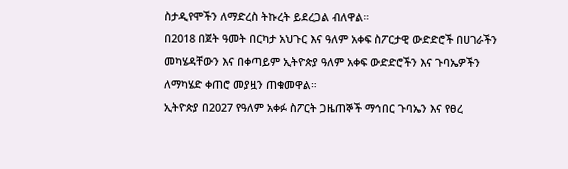ስታዲየሞችን ለማድረስ ትኩረት ይደረጋል ብለዋል።
በ2018 በጀት ዓመት በርካታ አህጉር እና ዓለም አቀፍ ስፖርታዊ ውድድሮች በሀገራችን መካሄዳቸውን እና በቀጣይም ኢትዮጵያ ዓለም አቀፍ ውድድሮችን እና ጉባኤዎችን ለማካሄድ ቀጠሮ መያዟን ጠቁመዋል።
ኢትዮጵያ በ2027 የዓለም አቀፉ ስፖርት ጋዜጠኞች ማኅበር ጉባኤን እና የፀረ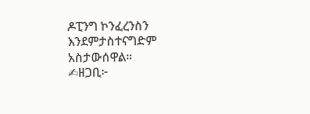ዶፒንግ ኮንፈረንስን እንደምታስተናግድም አስታውሰዋል።
✍ዘጋቢ፦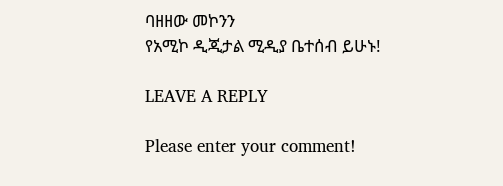ባዘዘው መኮንን
የአሚኮ ዲጂታል ሚዲያ ቤተሰብ ይሁኑ!

LEAVE A REPLY

Please enter your comment!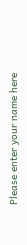Please enter your name here